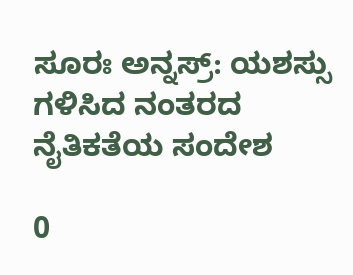ಸೂರಃ ಅನ್ನಸ್ರ್: ಯಶಸ್ಸು ಗಳಿಸಿದ ನಂತರದ ನೈತಿಕತೆಯ ಸಂದೇಶ

0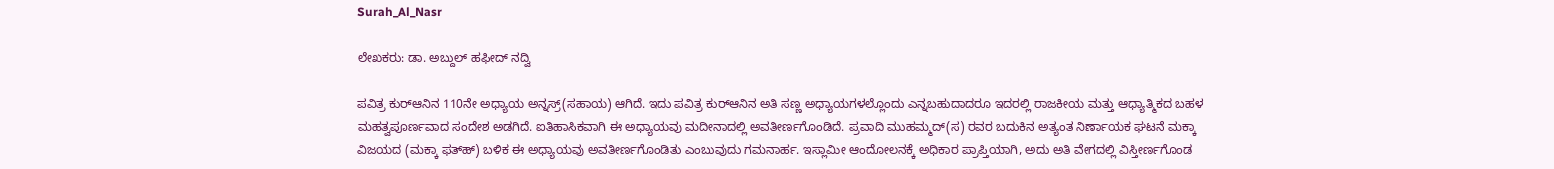Surah_Al_Nasr

ಲೇಖಕರು: ಡಾ. ಅಬ್ದುಲ್ ಹಫೀದ್ ನದ್ವಿ

ಪವಿತ್ರ ಕುರ್‌ಆನಿನ 110ನೇ ಅಧ್ಯಾಯ ಅನ್ನಸ್ರ್(ಸಹಾಯ) ಆಗಿದೆ. ಇದು ಪವಿತ್ರ ಕುರ್‌ಆನಿನ ಅತಿ ಸಣ್ಣ ಅಧ್ಯಾಯಗಳಲ್ಲೊಂದು ಎನ್ನಬಹುದಾದರೂ ಇದರಲ್ಲಿ ರಾಜಕೀಯ ಮತ್ತು ಆಧ್ಯಾತ್ಮಿಕದ ಬಹಳ ಮಹತ್ವಪೂರ್ಣವಾದ ಸಂದೇಶ ಅಡಗಿದೆ. ಐತಿಹಾಸಿಕವಾಗಿ ಈ ಅಧ್ಯಾಯವು ಮದೀನಾದಲ್ಲಿ ಅವತೀರ್ಣಗೊಂಡಿದೆ. ಪ್ರವಾದಿ ಮುಹಮ್ಮದ್(ಸ) ರವರ ಬದುಕಿನ ಅತ್ಯಂತ ನಿರ್ಣಾಯಕ ಘಟನೆ ಮಕ್ಕಾ ವಿಜಯದ (ಮಕ್ಕಾ ಫತ್‌ಹ್) ಬಳಿಕ ಈ ಅಧ್ಯಾಯವು ಅವತೀರ್ಣಗೊಂಡಿತು ಎಂಬುವುದು ಗಮನಾರ್ಹ. ಇಸ್ಲಾಮೀ ಆಂದೋಲನಕ್ಕೆ ಅಧಿಕಾರ ಪ್ರಾಪ್ತಿಯಾಗಿ, ಅದು ಅತಿ ವೇಗದಲ್ಲಿ ವಿಸ್ತೀರ್ಣಗೊಂಡ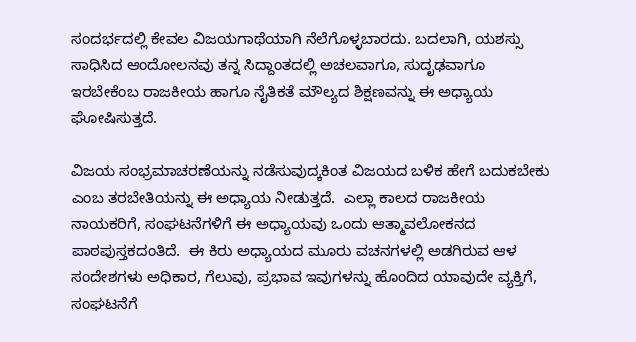ಸಂದರ್ಭದಲ್ಲಿ ಕೇವಲ ವಿಜಯಗಾಥೆಯಾಗಿ ನೆಲೆಗೊಳ್ಳಬಾರದು. ಬದಲಾಗಿ, ಯಶಸ್ಸು ಸಾಧಿಸಿದ ಆಂದೋಲನವು ತನ್ನ ಸಿದ್ದಾಂತದಲ್ಲಿ ಅಚಲವಾಗೂ, ಸುದೃಢವಾಗೂ ಇರಬೇಕೆಂಬ ರಾಜಕೀಯ ಹಾಗೂ ನೈತಿಕತೆ ಮೌಲ್ಯದ ಶಿಕ್ಷಣವನ್ನು ಈ ಅಧ್ಯಾಯ ಘೋಷಿಸುತ್ತದೆ.

ವಿಜಯ ಸಂಭ್ರಮಾಚರಣೆಯನ್ನು ನಡೆಸುವುದ್ಕಕಿಂತ ವಿಜಯದ ಬಳಿಕ ಹೇಗೆ ಬದುಕಬೇಕು ಎಂಬ ತರಬೇತಿಯನ್ನು ಈ ಅಧ್ಯಾಯ ನೀಡುತ್ತದೆ.  ಎಲ್ಲಾ ಕಾಲದ ರಾಜಕೀಯ ನಾಯಕರಿಗೆ, ಸಂಘಟನೆಗಳಿಗೆ ಈ ಅಧ್ಯಾಯವು ಒಂದು ಆತ್ಮಾವಲೋಕನದ ಪಾಠಪುಸ್ತಕದಂತಿದೆ.  ಈ ಕಿರು ಅಧ್ಯಾಯದ ಮೂರು ವಚನಗಳಲ್ಲಿ ಅಡಗಿರುವ ಆಳ ಸಂದೇಶಗಳು ಅಧಿಕಾರ, ಗೆಲುವು, ಪ್ರಭಾವ ಇವುಗಳನ್ನು ಹೊಂದಿದ ಯಾವುದೇ ವ್ಯಕ್ತಿಗೆ, ಸಂಘಟನೆಗೆ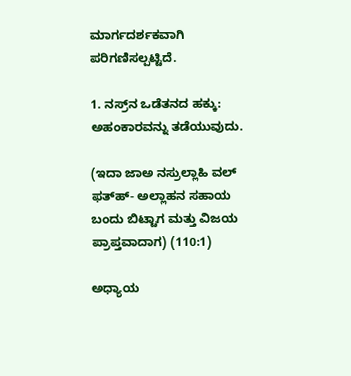ಮಾರ್ಗದರ್ಶಕವಾಗಿ ಪರಿಗಣಿಸಲ್ಪಟ್ಟಿದೆ.

1. ನಸ್ರ್‌ನ ಒಡೆತನದ ಹಕ್ಕು: ಅಹಂಕಾರವನ್ನು ತಡೆಯುವುದು.

(ಇದಾ ಜಾಅ ನಸ್ರುಲ್ಲಾಹಿ ವಲ್ ಫತ್‌ಹ್- ಅಲ್ಲಾಹನ ಸಹಾಯ ಬಂದು ಬಿಟ್ಟಾಗ ಮತ್ತು ವಿಜಯ ಪ್ರಾಪ್ತವಾದಾಗ) (110:1)

ಅಧ್ಯಾಯ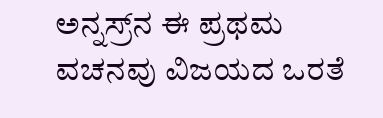ಅನ್ನಸ್ರ್‌ನ ಈ ಪ್ರಥಮ ವಚನವು ವಿಜಯದ ಒರತೆ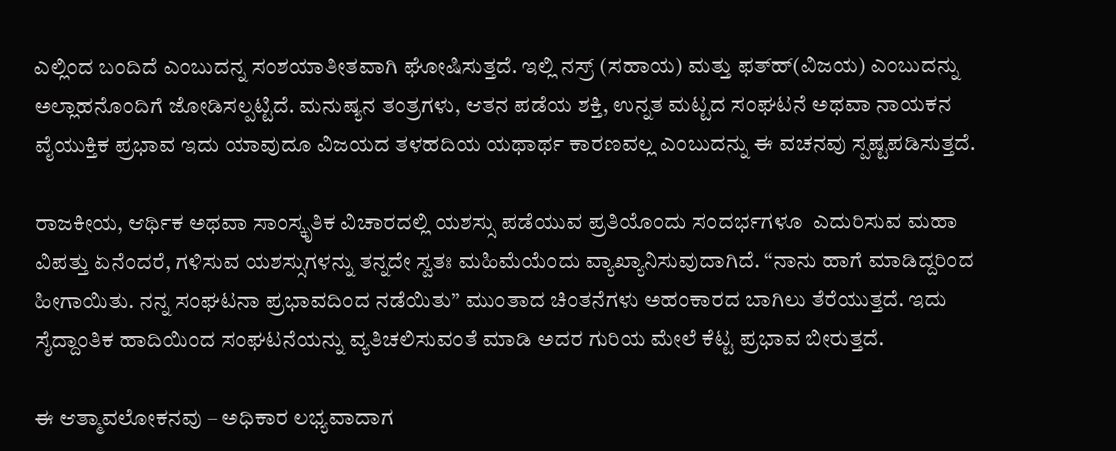ಎಲ್ಲಿಂದ ಬಂದಿದೆ ಎಂಬುದನ್ನ ಸಂಶಯಾತೀತವಾಗಿ ಘೋಷಿಸುತ್ತದೆ. ಇಲ್ಲಿ ನಸ್ರ್ (ಸಹಾಯ) ಮತ್ತು ಫತ್‌ಹ್(ವಿಜಯ) ಎಂಬುದನ್ನು ಅಲ್ಲಾಹನೊಂದಿಗೆ ಜೋಡಿಸಲ್ಪಟ್ಟಿದೆ. ಮನುಷ್ಯನ ತಂತ್ರಗಳು, ಆತನ ಪಡೆಯ ಶಕ್ತಿ, ಉನ್ನತ ಮಟ್ಟದ ಸಂಘಟನೆ ಅಥವಾ ನಾಯಕನ ವೈಯುಕ್ತಿಕ ಪ್ರಭಾವ ಇದು ಯಾವುದೂ ವಿಜಯದ ತಳಹದಿಯ ಯಥಾರ್ಥ ಕಾರಣವಲ್ಲ ಎಂಬುದನ್ನು ಈ ವಚನವು ಸ್ಪಷ್ಟಪಡಿಸುತ್ತದೆ.

ರಾಜಕೀಯ, ಆರ್ಥಿಕ ಅಥವಾ ಸಾಂಸ್ಕೃತಿಕ ವಿಚಾರದಲ್ಲಿ ಯಶಸ್ಸು ಪಡೆಯುವ ಪ್ರತಿಯೊಂದು ಸಂದರ್ಭಗಳೂ  ಎದುರಿಸುವ ಮಹಾ ವಿಪತ್ತು ಏನೆಂದರೆ, ಗಳಿಸುವ ಯಶಸ್ಸುಗಳನ್ನು ತನ್ನದೇ ಸ್ವತಃ ಮಹಿಮೆಯೆಂದು ವ್ಯಾಖ್ಯಾನಿಸುವುದಾಗಿದೆ. “ನಾನು ಹಾಗೆ ಮಾಡಿದ್ದರಿಂದ ಹೀಗಾಯಿತು. ನನ್ನ ಸಂಘಟನಾ ಪ್ರಭಾವದಿಂದ ನಡೆಯಿತು” ಮುಂತಾದ ಚಿಂತನೆಗಳು ಅಹಂಕಾರದ ಬಾಗಿಲು ತೆರೆಯುತ್ತದೆ. ಇದು ಸೈದ್ದಾಂತಿಕ ಹಾದಿಯಿಂದ ಸಂಘಟನೆಯನ್ನು ವ್ಯತಿಚಲಿಸುವಂತೆ ಮಾಡಿ ಅದರ ಗುರಿಯ ಮೇಲೆ ಕೆಟ್ಟ ಪ್ರಭಾವ ಬೀರುತ್ತದೆ.

ಈ ಆತ್ಮಾವಲೋಕನವು – ಅಧಿಕಾರ ಲಭ್ಯವಾದಾಗ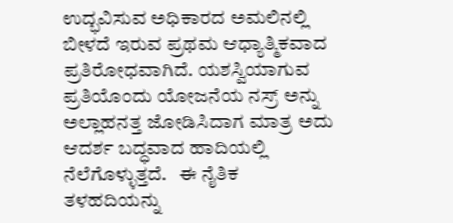ಉದ್ಭವಿಸುವ ಅಧಿಕಾರದ ಅಮಲಿನಲ್ಲಿ ಬೀಳದೆ ಇರುವ ಪ್ರಥಮ ಆಧ್ಯಾತ್ಮಿಕವಾದ ಪ್ರತಿರೋಧವಾಗಿದೆ. ಯಶಸ್ವಿಯಾಗುವ ಪ್ರತಿಯೊಂದು ಯೋಜನೆಯ ನಸ್ರ್‌ ಅನ್ನು ಅಲ್ಲಾಹನತ್ತ ಜೋಡಿಸಿದಾಗ ಮಾತ್ರ ಅದು ಆದರ್ಶ ಬದ್ಧವಾದ ಹಾದಿಯಲ್ಲಿ ನೆಲೆಗೊಳ್ಳುತ್ತದೆ.   ಈ ನೈತಿಕ ತಳಹದಿಯನ್ನು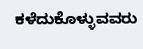ಕಳೆದುಕೊಳ್ಳುವವರು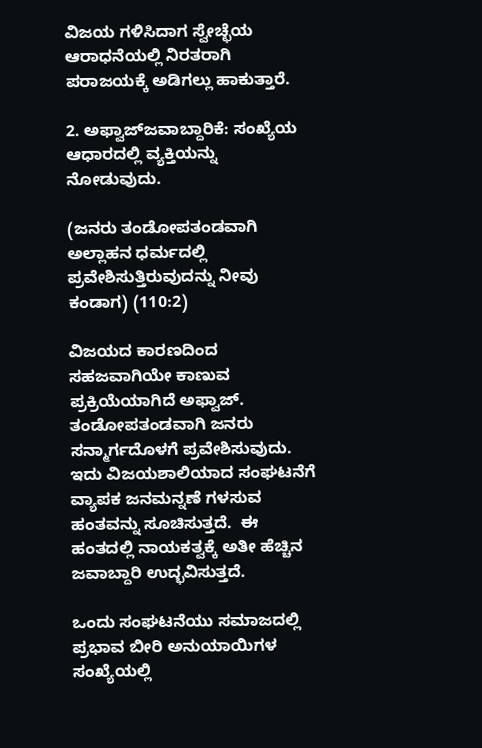ವಿಜಯ ಗಳಿಸಿದಾಗ ಸ್ವೇಚ್ಛೆಯ ಆರಾಧನೆಯಲ್ಲಿ ನಿರತರಾಗಿ ಪರಾಜಯಕ್ಕೆ ಅಡಿಗಲ್ಲು ಹಾಕುತ್ತಾರೆ.

2. ಅಫ್ವಾಜ್‌ಜವಾಬ್ದಾರಿಕೆ: ಸಂಖ್ಯೆಯ ಆಧಾರದಲ್ಲಿ ವ್ಯಕ್ತಿಯನ್ನು ನೋಡುವುದು.

(ಜನರು ತಂಡೋಪತಂಡವಾಗಿ ಅಲ್ಲಾಹನ ಧರ್ಮದಲ್ಲಿ ಪ್ರವೇಶಿಸುತ್ತಿರುವುದನ್ನು ನೀವು ಕಂಡಾಗ) (110:2)

ವಿಜಯದ ಕಾರಣದಿಂದ ಸಹಜವಾಗಿಯೇ ಕಾಣುವ ಪ್ರಕ್ರಿಯೆಯಾಗಿದೆ ಅಫ್ವಾಜ್. ತಂಡೋಪತಂಡವಾಗಿ ಜನರು ಸನ್ಮಾರ್ಗದೊಳಗೆ ಪ್ರವೇಶಿಸುವುದು. ಇದು ವಿಜಯಶಾಲಿಯಾದ ಸಂಘಟನೆಗೆ ವ್ಯಾಪಕ ಜನಮನ್ನಣೆ ಗಳಸುವ ಹಂತವನ್ನು ಸೂಚಿಸುತ್ತದೆ.  ಈ ಹಂತದಲ್ಲಿ ನಾಯಕತ್ವಕ್ಕೆ ಅತೀ ಹೆಚ್ಚಿನ ಜವಾಬ್ದಾರಿ ಉದ್ಭವಿಸುತ್ತದೆ.

ಒಂದು ಸಂಘಟನೆಯು ಸಮಾಜದಲ್ಲಿ ಪ್ರಭಾವ ಬೀರಿ ಅನುಯಾಯಿಗಳ ಸಂಖ್ಯೆಯಲ್ಲಿ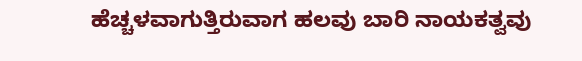ಹೆಚ್ಚಳವಾಗುತ್ತಿರುವಾಗ ಹಲವು ಬಾರಿ ನಾಯಕತ್ವವು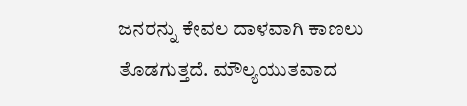ಜನರನ್ನು ಕೇವಲ ದಾಳವಾಗಿ ಕಾಣಲು ತೊಡಗುತ್ತದೆ. ಮೌಲ್ಯಯುತವಾದ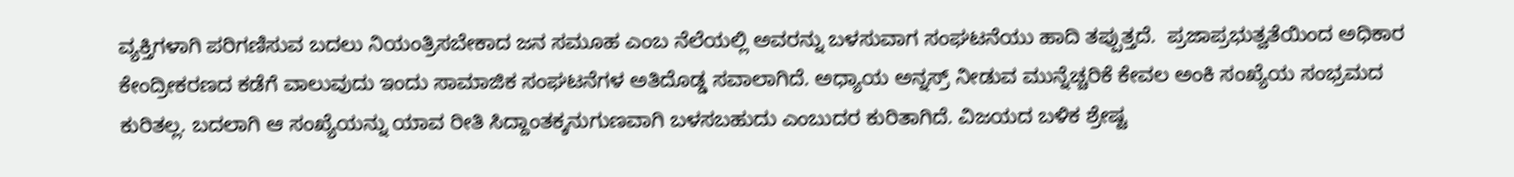ವ್ಯಕ್ತಿಗಳಾಗಿ ಪರಿಗಣಿಸುವ ಬದಲು ನಿಯಂತ್ರಿಸಬೇಕಾದ ಜನ ಸಮೂಹ ಎಂಬ ನೆಲೆಯಲ್ಲಿ ಅವರನ್ನು ಬಳಸುವಾಗ ಸಂಘಟನೆಯು ಹಾದಿ ತಪ್ಪುತ್ತದೆ.  ಪ್ರಜಾಪ್ರಭುತ್ವತೆಯಿಂದ ಅಧಿಕಾರ ಕೇಂದ್ರೀಕರಣದ ಕಡೆಗೆ ವಾಲುವುದು ಇಂದು ಸಾಮಾಜಿಕ ಸಂಘಟನೆಗಳ ಅತಿದೊಡ್ಡ ಸವಾಲಾಗಿದೆ. ಅಧ್ಯಾಯ ಅನ್ನಸ್ರ್ ನೀಡುವ ಮುನ್ನೆಚ್ಚರಿಕೆ ಕೇವಲ ಅಂಕಿ ಸಂಖ್ಯೆಯ ಸಂಭ್ರಮದ ಕುರಿತಲ್ಲ. ಬದಲಾಗಿ ಆ ಸಂಖ್ಯೆಯನ್ನು ಯಾವ ರೀತಿ ಸಿದ್ದಾಂತಕ್ಕನುಗುಣವಾಗಿ ಬಳಸಬಹುದು ಎಂಬುದರ ಕುರಿತಾಗಿದೆ. ವಿಜಯದ ಬಳಿಕ ಶ್ರೇಷ್ಟ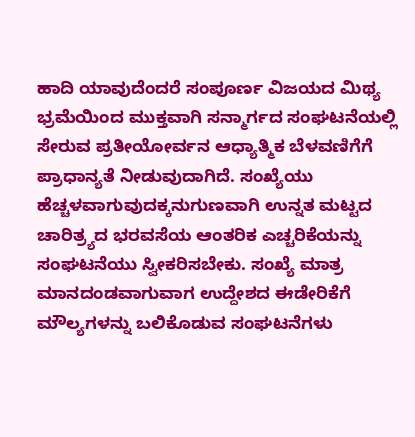ಹಾದಿ ಯಾವುದೆಂದರೆ ಸಂಪೂರ್ಣ ವಿಜಯದ ಮಿಥ್ಯ ಭ್ರಮೆಯಿಂದ ಮುಕ್ತವಾಗಿ ಸನ್ಮಾರ್ಗದ ಸಂಘಟನೆಯಲ್ಲಿ ಸೇರುವ ಪ್ರತೀಯೋರ್ವನ ಆಧ್ಯಾತ್ಮಿಕ ಬೆಳವಣಿಗೆಗೆ ಪ್ರಾಧಾನ್ಯತೆ ನೀಡುವುದಾಗಿದೆ. ಸಂಖ್ಯೆಯು ಹೆಚ್ಚಳವಾಗುವುದಕ್ಕನುಗುಣವಾಗಿ ಉನ್ನತ ಮಟ್ಟದ ಚಾರಿತ್ರ್ಯದ ಭರವಸೆಯ ಆಂತರಿಕ ಎಚ್ಚರಿಕೆಯನ್ನು ಸಂಘಟನೆಯು ಸ್ವೀಕರಿಸಬೇಕು. ಸಂಖ್ಯೆ ಮಾತ್ರ ಮಾನದಂಡವಾಗುವಾಗ ಉದ್ದೇಶದ ಈಡೇರಿಕೆಗೆ ಮೌಲ್ಯಗಳನ್ನು ಬಲಿಕೊಡುವ ಸಂಘಟನೆಗಳು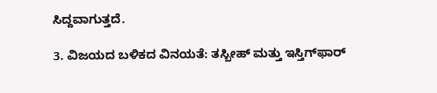ಸಿದ್ದವಾಗುತ್ತದೆ.

3. ವಿಜಯದ ಬಳಿಕದ ವಿನಯತೆ: ತಸ್ಬೀಹ್ ಮತ್ತು ಇಸ್ತಿಗ್‌ಫಾರ್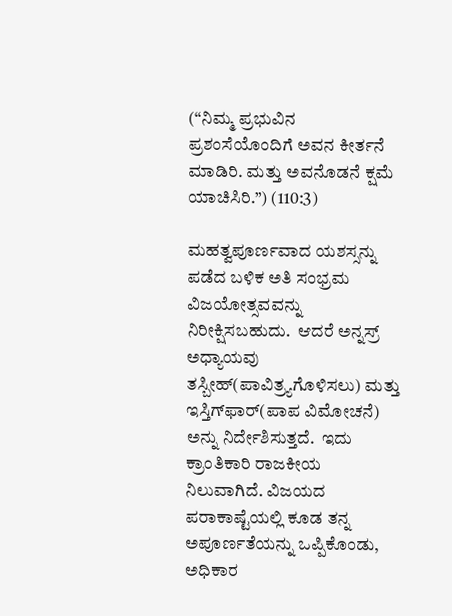(“ನಿಮ್ಮ ಪ್ರಭುವಿನ ಪ್ರಶಂಸೆಯೊಂದಿಗೆ ಅವನ ಕೀರ್ತನೆ ಮಾಡಿರಿ. ಮತ್ತು ಅವನೊಡನೆ ಕ್ಷಮೆ ಯಾಚಿಸಿರಿ.”) (110:3)

ಮಹತ್ವಪೂರ್ಣವಾದ ಯಶಸ್ಸನ್ನು ಪಡೆದ ಬಳಿಕ ಅತಿ ಸಂಭ್ರಮ ವಿಜಯೋತ್ಸವವನ್ನು ನಿರೀಕ್ಷಿಸಬಹುದು.  ಆದರೆ ಅನ್ನಸ್ರ್ ಅಧ್ಯಾಯವು ತಸ್ಬೀಹ್(ಪಾವಿತ್ರ್ಯಗೊಳಿಸಲು) ಮತ್ತು ಇಸ್ತಿಗ್‌ಫಾರ್(ಪಾಪ ವಿಮೋಚನೆ) ಅನ್ನು ನಿರ್ದೇಶಿಸುತ್ತದೆ.  ಇದು ಕ್ರಾಂತಿಕಾರಿ ರಾಜಕೀಯ ನಿಲುವಾಗಿದೆ. ವಿಜಯದ ಪರಾಕಾಷ್ಟೆಯಲ್ಲಿ ಕೂಡ ತನ್ನ ಅಪೂರ್ಣತೆಯನ್ನು ಒಪ್ಪಿಕೊಂಡು, ಅಧಿಕಾರ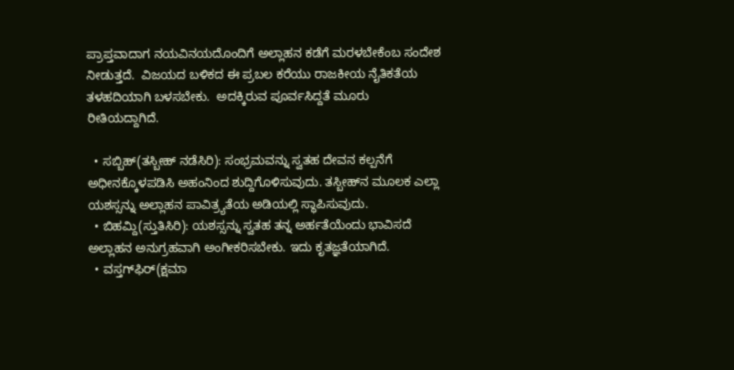ಪ್ರಾಪ್ತವಾದಾಗ ನಯವಿನಯದೊಂದಿಗೆ ಅಲ್ಲಾಹನ ಕಡೆಗೆ ಮರಳಬೇಕೆಂಬ ಸಂದೇಶ ನೀಡುತ್ತದೆ.  ವಿಜಯದ ಬಳಿಕದ ಈ ಪ್ರಬಲ ಕರೆಯು ರಾಜಕೀಯ ನೈತಿಕತೆಯ ತಳಹದಿಯಾಗಿ ಬಳಸಬೇಕು.  ಅದಕ್ಕಿರುವ ಪೂರ್ವಸಿದ್ದತೆ ಮೂರು ರೀತಿಯದ್ದಾಗಿದೆ.

  • ಸಬ್ಬಿಹ್(ತಸ್ಬೀಹ್ ನಡೆಸಿರಿ): ಸಂಭ್ರಮವನ್ನು ಸ್ವತಹ ದೇವನ ಕಲ್ಪನೆಗೆ ಅಧೀನಕ್ಕೊಳಪಡಿಸಿ ಅಹಂನಿಂದ ಶುದ್ದಿಗೊಳಿಸುವುದು. ತಸ್ಬೀಹ್‌ನ ಮೂಲಕ ಎಲ್ಲಾ ಯಶಸ್ಸನ್ನು ಅಲ್ಲಾಹನ ಪಾವಿತ್ರ್ಯತೆಯ ಅಡಿಯಲ್ಲಿ ಸ್ಥಾಪಿಸುವುದು.
  • ಬಿಹಮ್ದಿ(ಸ್ತುತಿಸಿರಿ): ಯಶಸ್ಸನ್ನು ಸ್ವತಹ ತನ್ನ ಅರ್ಹತೆಯೆಂದು ಭಾವಿಸದೆ ಅಲ್ಲಾಹನ ಅನುಗ್ರಹವಾಗಿ ಅಂಗೀಕರಿಸಬೇಕು. ಇದು ಕೃತಜ್ಞತೆಯಾಗಿದೆ.
  • ವಸ್ತಗ್‌ಫಿರ್(ಕ್ಷಮಾ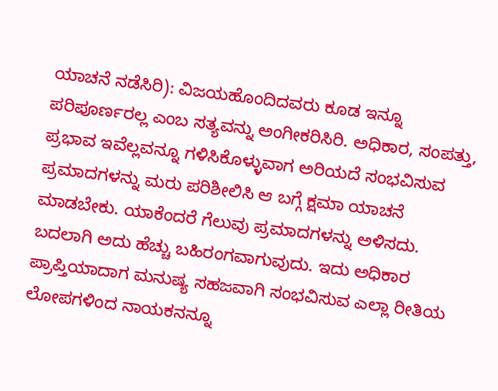ಯಾಚನೆ ನಡೆಸಿರಿ): ವಿಜಯಹೊಂದಿದವರು ಕೂಡ ಇನ್ನೂ ಪರಿಪೂರ್ಣರಲ್ಲ ಎಂಬ ಸತ್ಯವನ್ನು ಅಂಗೀಕರಿಸಿರಿ. ಅಧಿಕಾರ, ಸಂಪತ್ತು, ಪ್ರಭಾವ ಇವೆಲ್ಲವನ್ನೂ ಗಳಿಸಿಕೊಳ್ಳುವಾಗ ಅರಿಯದೆ ಸಂಭವಿಸುವ ಪ್ರಮಾದಗಳನ್ನು ಮರು ಪರಿಶೀಲಿಸಿ ಆ ಬಗ್ಗೆ ಕ್ಷಮಾ ಯಾಚನೆ ಮಾಡಬೇಕು. ಯಾಕೆಂದರೆ ಗೆಲುವು ಪ್ರಮಾದಗಳನ್ನು ಅಳಿಸದು. ಬದಲಾಗಿ ಅದು ಹೆಚ್ಚು ಬಹಿರಂಗವಾಗುವುದು. ಇದು ಅಧಿಕಾರ ಪ್ರಾಪ್ತಿಯಾದಾಗ ಮನುಷ್ಯ ಸಹಜವಾಗಿ ಸಂಭವಿಸುವ ಎಲ್ಲಾ ರೀತಿಯ ಲೋಪಗಳಿಂದ ನಾಯಕನನ್ನೂ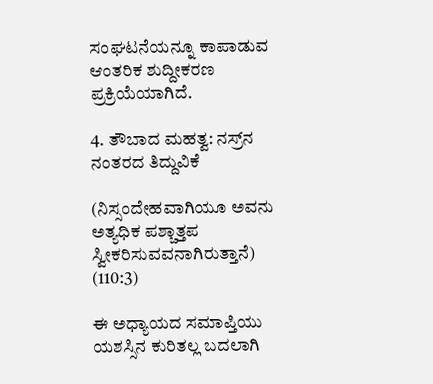ಸಂಘಟನೆಯನ್ನೂ ಕಾಪಾಡುವ ಆಂತರಿಕ ಶುದ್ದೀಕರಣ ಪ್ರಕ್ರಿಯೆಯಾಗಿದೆ.

4. ತೌಬಾದ ಮಹತ್ವ: ನಸ್ರ್‌ನ ನಂತರದ ತಿದ್ದುವಿಕೆ

(ನಿಸ್ಸಂದೇಹವಾಗಿಯೂ ಅವನು ಅತ್ಯಧಿಕ ಪಶ್ಚಾತ್ತಪ ಸ್ವೀಕರಿಸುವವನಾಗಿರುತ್ತಾನೆ) (110:3)

ಈ ಅಧ್ಯಾಯದ ಸಮಾಪ್ತಿಯು ಯಶಸ್ಸಿನ ಕುರಿತಲ್ಲ ಬದಲಾಗಿ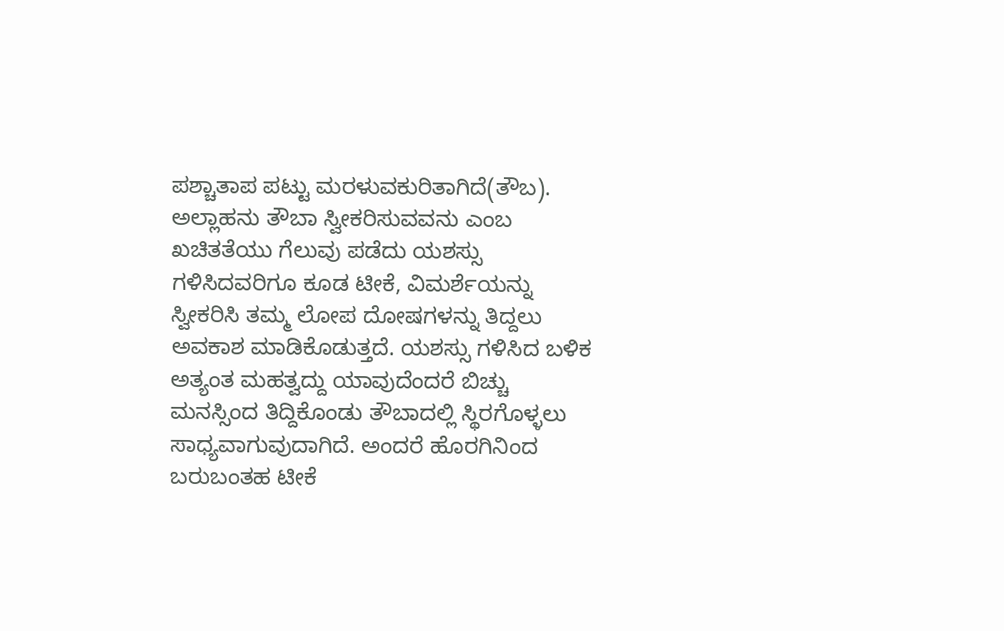ಪಶ್ಚಾತಾಪ ಪಟ್ಟು ಮರಳುವಕುರಿತಾಗಿದೆ(ತೌಬ). ಅಲ್ಲಾಹನು ತೌಬಾ ಸ್ವೀಕರಿಸುವವನು ಎಂಬ ಖಚಿತತೆಯು ಗೆಲುವು ಪಡೆದು ಯಶಸ್ಸು ಗಳಿಸಿದವರಿಗೂ ಕೂಡ ಟೀಕೆ, ವಿಮರ್ಶೆಯನ್ನು ಸ್ವೀಕರಿಸಿ ತಮ್ಮ ಲೋಪ ದೋಷಗಳನ್ನು ತಿದ್ದಲು ಅವಕಾಶ ಮಾಡಿಕೊಡುತ್ತದೆ. ಯಶಸ್ಸು ಗಳಿಸಿದ ಬಳಿಕ ಅತ್ಯಂತ ಮಹತ್ವದ್ದು ಯಾವುದೆಂದರೆ ಬಿಚ್ಚು ಮನಸ್ಸಿಂದ ತಿದ್ದಿಕೊಂಡು ತೌಬಾದಲ್ಲಿ ಸ್ಥಿರಗೊಳ್ಳಲು ಸಾಧ್ಯವಾಗುವುದಾಗಿದೆ. ಅಂದರೆ ಹೊರಗಿನಿಂದ ಬರುಬಂತಹ ಟೀಕೆ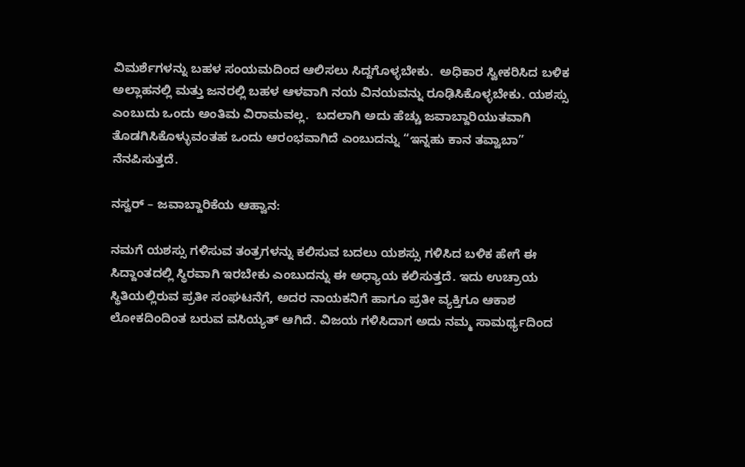ವಿಮರ್ಶೆಗಳನ್ನು ಬಹಳ ಸಂಯಮದಿಂದ ಆಲಿಸಲು ಸಿದ್ದಗೊಳ್ಳಬೇಕು.  ಅಧಿಕಾರ ಸ್ವೀಕರಿಸಿದ ಬಳಿಕ ಅಲ್ಲಾಹನಲ್ಲಿ ಮತ್ತು ಜನರಲ್ಲಿ ಬಹಳ ಆಳವಾಗಿ ನಯ ವಿನಯವನ್ನು ರೂಢಿಸಿಕೊಳ್ಳಬೇಕು. ಯಶಸ್ಸು ಎಂಬುದು ಒಂದು ಅಂತಿಮ ವಿರಾಮವಲ್ಲ.  ಬದಲಾಗಿ ಅದು ಹೆಚ್ಚು ಜವಾಬ್ದಾರಿಯುತವಾಗಿ ತೊಡಗಿಸಿಕೊಳ್ಳುವಂತಹ ಒಂದು ಆರಂಭವಾಗಿದೆ ಎಂಬುದನ್ನು “ಇನ್ನಹು ಕಾನ ತವ್ವಾಬಾ” ನೆನಪಿಸುತ್ತದೆ.

ನಸ್ವರ್ – ಜವಾಬ್ದಾರಿಕೆಯ ಆಹ್ವಾನ:

ನಮಗೆ ಯಶಸ್ಸು ಗಳಿಸುವ ತಂತ್ರಗಳನ್ನು ಕಲಿಸುವ ಬದಲು ಯಶಸ್ಸು ಗಳಿಸಿದ ಬಳಿಕ ಹೇಗೆ ಈ ಸಿದ್ದಾಂತದಲ್ಲಿ ಸ್ಥಿರವಾಗಿ ಇರಬೇಕು ಎಂಬುದನ್ನು ಈ ಅಧ್ಯಾಯ ಕಲಿಸುತ್ತದೆ. ಇದು ಉಚ್ರಾಯ ಸ್ಥಿತಿಯಲ್ಲಿರುವ ಪ್ರತೀ ಸಂಘಟನೆಗೆ, ಅದರ ನಾಯಕನಿಗೆ ಹಾಗೂ ಪ್ರತೀ ವ್ಯಕ್ತಿಗೂ ಆಕಾಶ ಲೋಕದಿಂದಿಂತ ಬರುವ ವಸಿಯ್ಯತ್ ಆಗಿದೆ. ವಿಜಯ ಗಳಿಸಿದಾಗ ಅದು ನಮ್ಮ ಸಾಮರ್ಥ್ಯದಿಂದ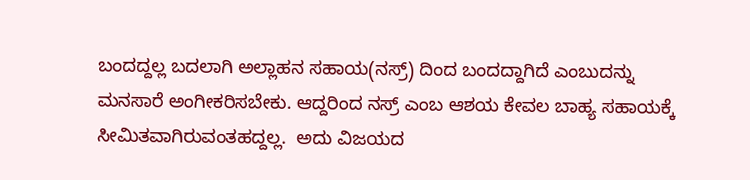ಬಂದದ್ದಲ್ಲ ಬದಲಾಗಿ ಅಲ್ಲಾಹನ ಸಹಾಯ(ನಸ್ರ್) ದಿಂದ ಬಂದದ್ದಾಗಿದೆ ಎಂಬುದನ್ನು ಮನಸಾರೆ ಅಂಗೀಕರಿಸಬೇಕು. ಆದ್ದರಿಂದ ನಸ್ರ್ ಎಂಬ ಆಶಯ ಕೇವಲ ಬಾಹ್ಯ ಸಹಾಯಕ್ಕೆ ಸೀಮಿತವಾಗಿರುವಂತಹದ್ದಲ್ಲ.  ಅದು ವಿಜಯದ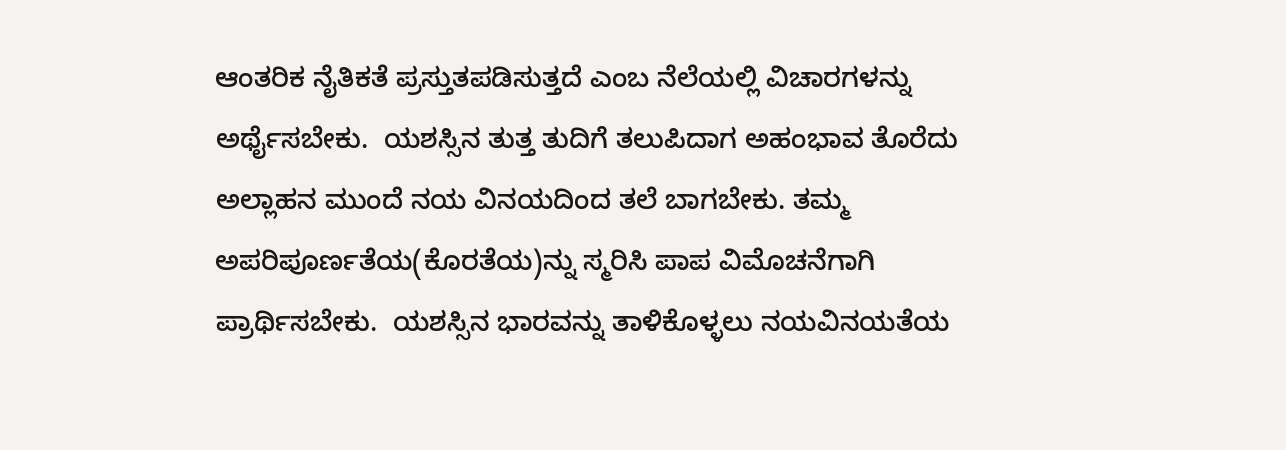ಆಂತರಿಕ ನೈತಿಕತೆ ಪ್ರಸ್ತುತಪಡಿಸುತ್ತದೆ ಎಂಬ ನೆಲೆಯಲ್ಲಿ ವಿಚಾರಗಳನ್ನು ಅರ್ಥೈಸಬೇಕು.  ಯಶಸ್ಸಿನ ತುತ್ತ ತುದಿಗೆ ತಲುಪಿದಾಗ ಅಹಂಭಾವ ತೊರೆದು ಅಲ್ಲಾಹನ ಮುಂದೆ ನಯ ವಿನಯದಿಂದ ತಲೆ ಬಾಗಬೇಕು. ತಮ್ಮ ಅಪರಿಪೂರ್ಣತೆಯ(ಕೊರತೆಯ)ನ್ನು ಸ್ಮರಿಸಿ ಪಾಪ ವಿಮೊಚನೆಗಾಗಿ ಪ್ರಾರ್ಥಿಸಬೇಕು.  ಯಶಸ್ಸಿನ ಭಾರವನ್ನು ತಾಳಿಕೊಳ್ಳಲು ನಯವಿನಯತೆಯ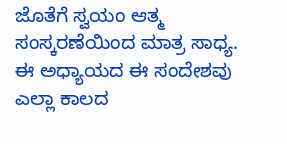ಜೊತೆಗೆ ಸ್ವಯಂ ಆತ್ಮ ಸಂಸ್ಕರಣೆಯಿಂದ ಮಾತ್ರ ಸಾಧ್ಯ. ಈ ಅಧ್ಯಾಯದ ಈ ಸಂದೇಶವು ಎಲ್ಲಾ ಕಾಲದ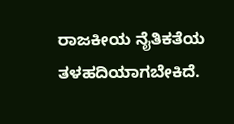ರಾಜಕೀಯ ನೈತಿಕತೆಯ ತಳಹದಿಯಾಗಬೇಕಿದೆ.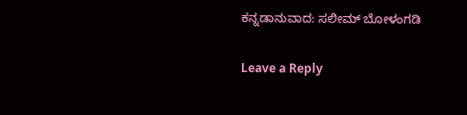ಕನ್ನಡಾನುವಾದ: ಸಲೀಮ್ ಬೋಳಂಗಡಿ

Leave a Reply